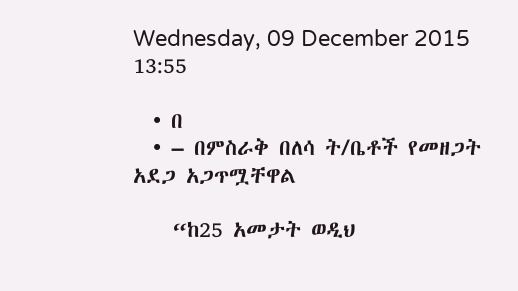Wednesday, 09 December 2015 13:55

  • በ
  • – በምስራቅ በለሳ ት/ቤቶች የመዘጋት አደጋ አጋጥሟቸዋል

    “ከ25 አመታት ወዲህ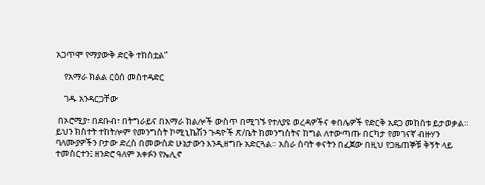አጋጥሞ የማያውቅ ድርቅ ተከስቷል”

    የአማራ ክልል ርዕሰ መስተዳድር

    ገዱ አንዳርጋቸው

 በኦሮሚያ፣ በደቡብ፣ በትግራይና በአማራ ክልሎች ውስጥ በሚገኙ የተለያዩ ወረዳዎችና ቀበሌዎች የድርቅ አደጋ መከሰቱ ይታወቃል። ይህን ክስተት ተከትሎም የመንግስት ኮሚኒኬሽን ጉዳዮች ጽ/ቤት ከመንግስትና ከግል ለተውጣጡ በርካታ የመገናኛ ብዙሃን ባለሙያዎችን ቦታው ድረስ በመውሰድ ሁኔታውን እንዲዘግቡ አድርጓል። አስራ ሰባት ቀናትን በፈጀው በዚህ የጋዜጠኞቹ ቅኝት ላይ ተመስርተን፤ ዘንድሮ ዓለም አቀፉን የኤሊኖ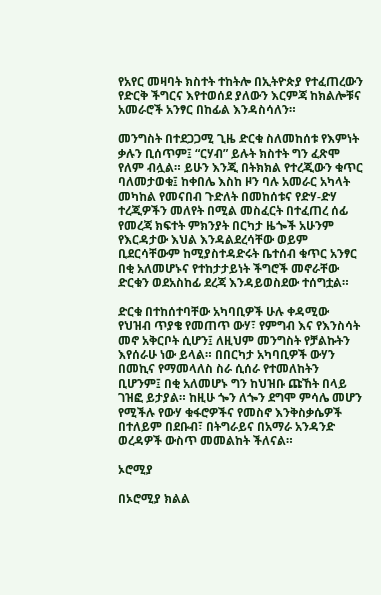የአየር መዛባት ክስተት ተከትሎ በኢትዮጵያ የተፈጠረውን የድርቅ ችግርና እየተወሰደ ያለውን እርምጃ ከክልሎቹና አመራሮች አንፃር በከፊል እንዳስሳለን።

መንግስት በተደጋጋሚ ጊዜ ድርቁ ስለመከሰቱ የእምነት ቃሉን ቢሰጥም፤ “ርሃብ” ይሉት ክስተት ግን ፈጽሞ የለም ብሏል። ይሁን እንጂ በትክክል የተረጂውን ቁጥር ባለመታወቁ፤ ከቀበሌ እስከ ዞን ባሉ አመራር አካላት መካከል የመናበብ ጉድለት በመከሰቱና የድሃ-ድሃ ተረጂዎችን መለየት በሚል መስፈርት በተፈጠረ ሰፊ የመረጃ ክፍተት ምክንያት በርካታ ዜጐች አሁንም የእርዳታው እህል እንዳልደረሳቸው ወይም ቢደርሳቸውም ከሚያስተዳድሩት ቤተሰብ ቁጥር አንፃር በቂ አለመሆኑና የተከታታይነት ችግሮች መኖራቸው ድርቁን ወደአስከፊ ደረጃ እንዳይወስደው ተሰግቷል።

ድርቁ በተከሰተባቸው አካባቢዎች ሁሉ ቀዳሚው የህዝብ ጥያቄ የመጠጥ ውሃ፣ የምግብ እና የእንስሳት መኖ አቅርቦት ሲሆን፤ ለዚህም መንግስት የቻልኩትን እየሰራሁ ነው ይላል። በበርካታ አካባቢዎች ውሃን በመኪና የማመላለስ ስራ ሲሰራ የተመለከትን ቢሆንም፤ በቂ አለመሆኑ ግን ከህዝቡ ጩኸት በላይ ገዝፎ ይታያል። ከዚሁ ጐን ለጐን ደግሞ ምሳሌ መሆን የሚችሉ የውሃ ቁፋሮዎችና የመስኖ እንቅስቃሴዎች በተለይም በደቡብ፣ በትግራይና በአማራ አንዳንድ ወረዳዎች ውስጥ መመልከት ችለናል።

ኦሮሚያ

በኦሮሚያ ክልል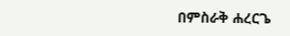በምስራቅ ሐረርጌ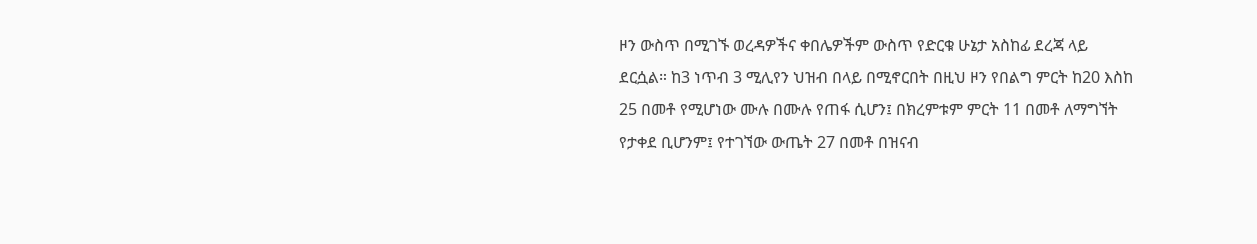ዞን ውስጥ በሚገኙ ወረዳዎችና ቀበሌዎችም ውስጥ የድርቁ ሁኔታ አስከፊ ደረጃ ላይ ደርሷል። ከ3 ነጥብ 3 ሚሊየን ህዝብ በላይ በሚኖርበት በዚህ ዞን የበልግ ምርት ከ20 እስከ 25 በመቶ የሚሆነው ሙሉ በሙሉ የጠፋ ሲሆን፤ በክረምቱም ምርት 11 በመቶ ለማግኘት የታቀደ ቢሆንም፤ የተገኘው ውጤት 27 በመቶ በዝናብ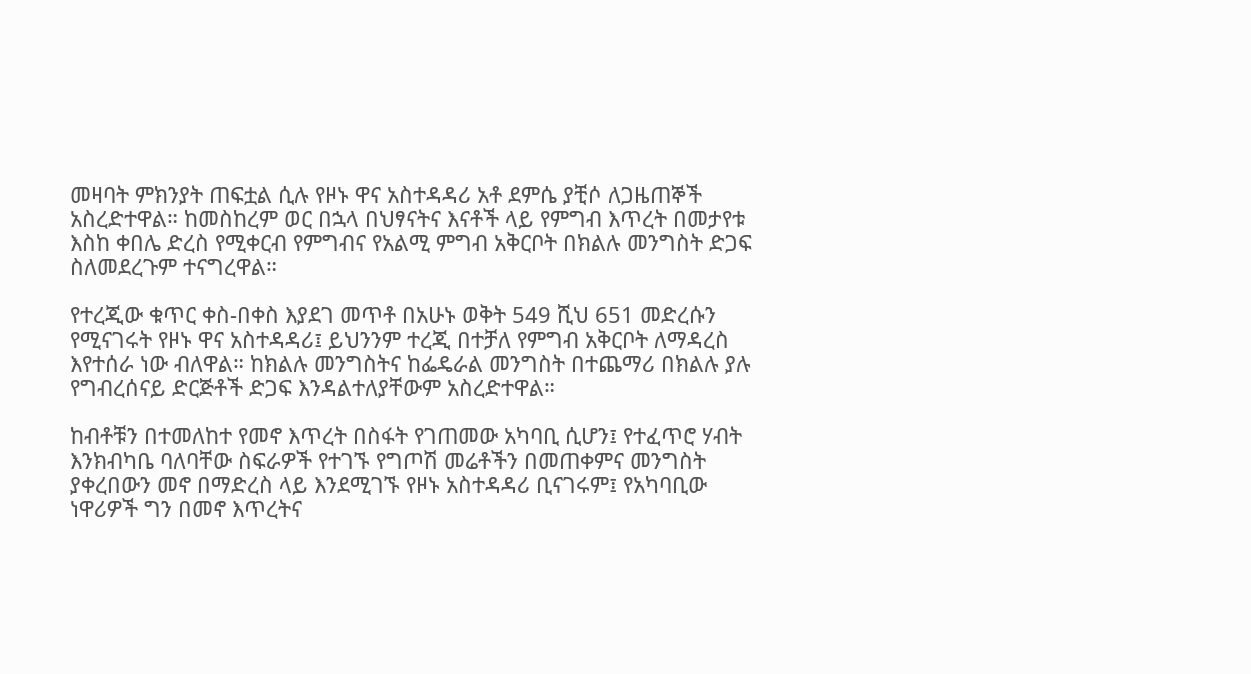መዛባት ምክንያት ጠፍቷል ሲሉ የዞኑ ዋና አስተዳዳሪ አቶ ደምሴ ያቺሶ ለጋዜጠኞች አስረድተዋል። ከመስከረም ወር በኋላ በህፃናትና እናቶች ላይ የምግብ እጥረት በመታየቱ እስከ ቀበሌ ድረስ የሚቀርብ የምግብና የአልሚ ምግብ አቅርቦት በክልሉ መንግስት ድጋፍ ስለመደረጉም ተናግረዋል።

የተረጂው ቁጥር ቀስ-በቀስ እያደገ መጥቶ በአሁኑ ወቅት 549 ሺህ 651 መድረሱን የሚናገሩት የዞኑ ዋና አስተዳዳሪ፤ ይህንንም ተረጂ በተቻለ የምግብ አቅርቦት ለማዳረስ እየተሰራ ነው ብለዋል። ከክልሉ መንግስትና ከፌዴራል መንግስት በተጨማሪ በክልሉ ያሉ የግብረሰናይ ድርጅቶች ድጋፍ እንዳልተለያቸውም አስረድተዋል።

ከብቶቹን በተመለከተ የመኖ እጥረት በስፋት የገጠመው አካባቢ ሲሆን፤ የተፈጥሮ ሃብት እንክብካቤ ባለባቸው ስፍራዎች የተገኙ የግጦሽ መሬቶችን በመጠቀምና መንግስት ያቀረበውን መኖ በማድረስ ላይ እንደሚገኙ የዞኑ አስተዳዳሪ ቢናገሩም፤ የአካባቢው ነዋሪዎች ግን በመኖ እጥረትና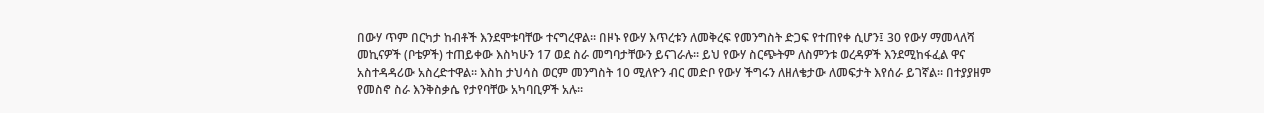በውሃ ጥም በርካታ ከብቶች እንደሞቱባቸው ተናግረዋል። በዞኑ የውሃ እጥረቱን ለመቅረፍ የመንግስት ድጋፍ የተጠየቀ ሲሆን፤ 30 የውሃ ማመላለሻ መኪናዎች (ቦቴዎች) ተጠይቀው እስካሁን 17 ወደ ስራ መግባታቸውን ይናገራሉ። ይህ የውሃ ስርጭትም ለስምንቱ ወረዳዎች እንደሚከፋፈል ዋና አስተዳዳሪው አስረድተዋል። እስከ ታህሳስ ወርም መንግስት 10 ሚለዮን ብር መድቦ የውሃ ችግሩን ለዘለቄታው ለመፍታት እየሰራ ይገኛል። በተያያዘም የመስኖ ስራ እንቅስቃሴ የታየባቸው አካባቢዎች አሉ።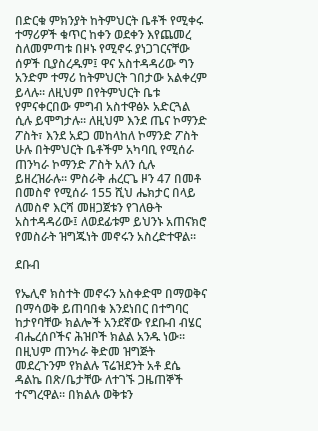በድርቁ ምክንያት ከትምህርት ቤቶች የሚቀሩ ተማሪዎች ቁጥር ከቀን ወደቀን እየጨመረ ስለመምጣቱ በዞኑ የሚኖሩ ያነጋገርናቸው ሰዎች ቢያስረዱም፤ ዋና አስተዳዳሪው ግን አንድም ተማሪ ከትምህርት ገበታው አልቀረም ይላሉ። ለዚህም በየትምህርት ቤቱ የምናቀርበው ምግብ አስተዋፅኦ አድርጓል ሲሉ ይሞግታሉ። ለዚህም እንደ ጤና ኮማንድ ፖስት፣ እንደ አደጋ መከላከለ ኮማንድ ፖስት ሁሉ በትምህርት ቤቶችም አካባቢ የሚሰራ ጠንካራ ኮማንድ ፖስት አለን ሲሉ ይዘረዝራሉ። ምስራቅ ሐረርጌ ዞን 47 በመቶ በመስኖ የሚሰራ 155 ሺህ ሔክታር በላይ ለመስኖ እርሻ መዘጋጀቱን የገለፁት አስተዳዳሪው፤ ለወደፊቱም ይህንኑ አጠናክሮ የመስራት ዝግጁነት መኖሩን አስረድተዋል።

ደቡብ

የኤሊኖ ክስተት መኖሩን አስቀድሞ በማወቅና በማሳወቅ ይጠባበቁ እንደነበር በተግባር ከታየባቸው ክልሎች አንደኛው የደቡብ ብሄር ብሔረሰቦችና ሕዝቦች ክልል አንዱ ነው። በዚህም ጠንካራ ቅድመ ዝግጅት መደረጉንም የክልሉ ፕሬዝደንት አቶ ደሴ ዳልኬ በጽ/ቤታቸው ለተገኙ ጋዜጠኞች ተናግረዋል። በክልሉ ወቅቱን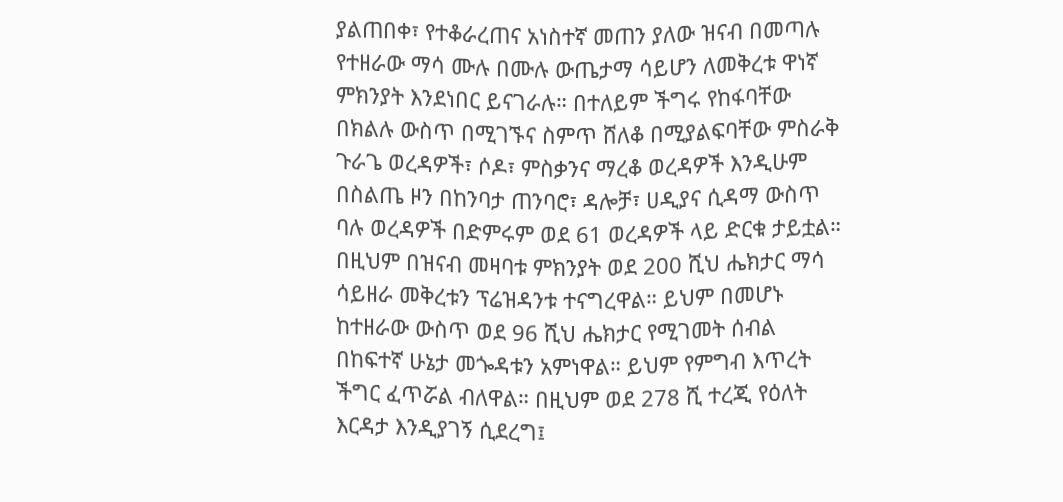ያልጠበቀ፣ የተቆራረጠና አነስተኛ መጠን ያለው ዝናብ በመጣሉ የተዘራው ማሳ ሙሉ በሙሉ ውጤታማ ሳይሆን ለመቅረቱ ዋነኛ ምክንያት እንደነበር ይናገራሉ። በተለይም ችግሩ የከፋባቸው በክልሉ ውስጥ በሚገኙና ስምጥ ሸለቆ በሚያልፍባቸው ምስራቅ ጉራጌ ወረዳዎች፣ ሶዶ፣ ምስቃንና ማረቆ ወረዳዎች እንዲሁም በስልጤ ዞን በከንባታ ጠንባሮ፣ ዳሎቻ፣ ሀዲያና ሲዳማ ውስጥ ባሉ ወረዳዎች በድምሩም ወደ 61 ወረዳዎች ላይ ድርቁ ታይቷል። በዚህም በዝናብ መዛባቱ ምክንያት ወደ 200 ሺህ ሔክታር ማሳ ሳይዘራ መቅረቱን ፕሬዝዳንቱ ተናግረዋል። ይህም በመሆኑ ከተዘራው ውስጥ ወደ 96 ሺህ ሔክታር የሚገመት ሰብል በከፍተኛ ሁኔታ መጐዳቱን አምነዋል። ይህም የምግብ እጥረት ችግር ፈጥሯል ብለዋል። በዚህም ወደ 278 ሺ ተረጂ የዕለት እርዳታ እንዲያገኝ ሲደረግ፤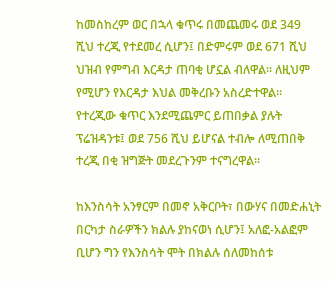ከመስከረም ወር በኋላ ቁጥሩ በመጨመሩ ወደ 349 ሺህ ተረጂ የተደመረ ሲሆን፤ በድምሩም ወደ 671 ሺህ ህዝብ የምግብ እርዳታ ጠባቂ ሆኗል ብለዋል። ለዚህም የሚሆን የእርዳታ እህል መቅረቡን አስረድተዋል። የተረጂው ቁጥር እንደሚጨምር ይጠበቃል ያሉት ፕሬዝዳንቱ፤ ወደ 756 ሺህ ይሆናል ተብሎ ለሚጠበቅ ተረጂ በቂ ዝግጅት መደረጉንም ተናግረዋል።

ከእንስሳት አንፃርም በመኖ አቅርቦት፣ በውሃና በመድሐኒት በርካታ ስራዎችን ክልሉ ያከናወነ ሲሆን፤ አለፎ-አልፎም ቢሆን ግን የእንስሳት ሞት በክልሉ ሰለመከሰቱ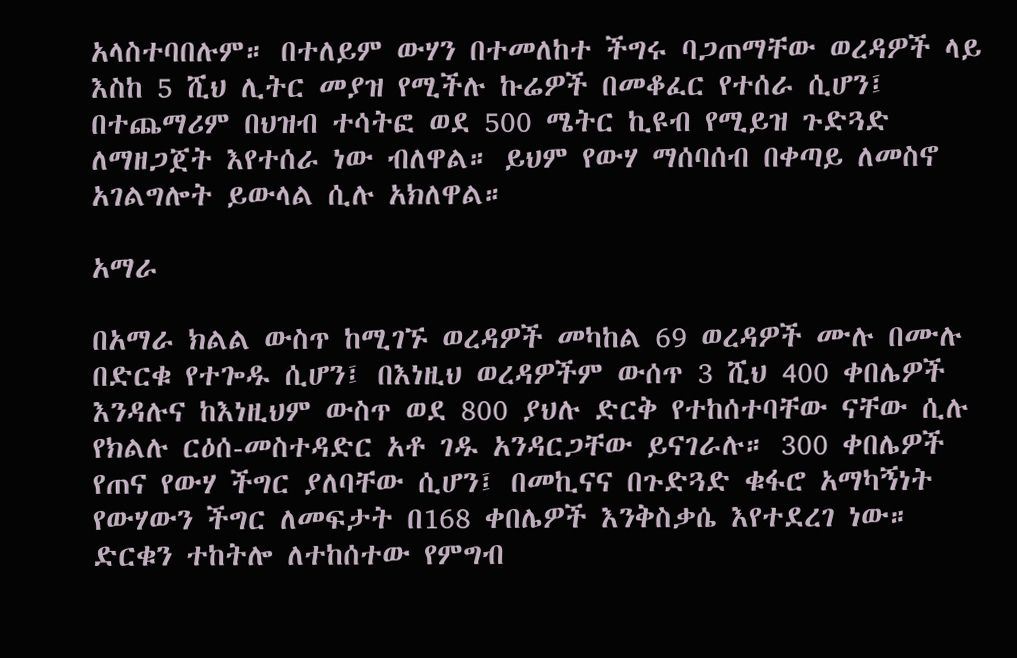አላስተባበሉም። በተለይም ውሃን በተመለከተ ችግሩ ባጋጠማቸው ወረዳዎች ላይ እስከ 5 ሺህ ሊትር መያዝ የሚችሉ ኩሬዎች በመቆፈር የተሰራ ሲሆን፤ በተጨማሪም በህዝብ ተሳትፎ ወደ 500 ሜትር ኪዩብ የሚይዝ ጉድጓድ ለማዘጋጀት እየተሰራ ነው ብለዋል። ይህም የውሃ ማሰባሰብ በቀጣይ ለመስኖ አገልግሎት ይውላል ሲሉ አክለዋል።

አማራ

በአማራ ክልል ውስጥ ከሚገኙ ወረዳዎች መካከል 69 ወረዳዎች ሙሉ በሙሉ በድርቁ የተጐዱ ሲሆን፤ በእነዚህ ወረዳዎችም ውሰጥ 3 ሺህ 400 ቀበሌዎች እንዳሉና ከእነዚህም ውስጥ ወደ 800 ያህሉ ድርቅ የተከሰተባቸው ናቸው ሲሉ የክልሉ ርዕሰ-መስተዳድር አቶ ገዱ አንዳርጋቸው ይናገራሉ። 300 ቀበሌዎች የጠና የውሃ ችግር ያለባቸው ሲሆን፤ በመኪናና በጉድጓድ ቁፋሮ አማካኝነት የውሃውን ችግር ለመፍታት በ168 ቀበሌዎች እንቅስቃሴ እየተደረገ ነው። ድርቁን ተከትሎ ለተከሰተው የምግብ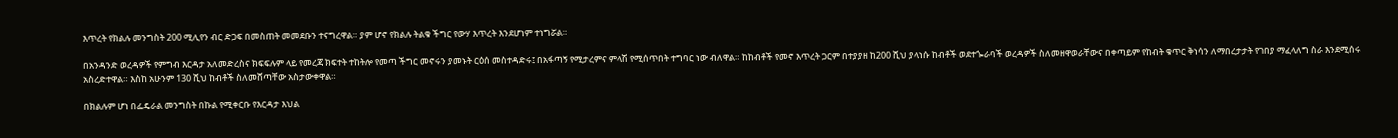እጥረት የክልሉ መንግስት 200 ሚሊየን ብር ድጋፍ በመስጠት መመደቡን ተናግረዋል። ያም ሆኖ የክልሉ ትልቁ ችግር የውሃ እጥረት እንደሆነም ተነግሯል።

በአንዳንድ ወረዳዎች የምግብ እርዳታ አለመድረስና ክፍፍሉም ላይ የመረጃ ክፍተት ተከትሎ የመጣ ችግር መኖሩን ያመኑት ርዕሰ መስተዳድሩ፤ በአፋጣኝ የሚታረምና ምላሽ የሚሰጥበት ተግባር ነው ብለዋል። ከከብቶች የመኖ እጥረት ጋርም በተያያዘ ከ200 ሺህ ያላነሱ ከብቶች ወደተጐራባች ወረዳዎች ስለመዘዋወራቸውና በቀጣይም የከብት ቁጥር ቅነሳን ለማበረታታት የገበያ ማፈላለግ ስራ እንደሚሰሩ አስረድተዋል። እስከ አሁንም 130 ሺህ ከብቶች ስለመሸጣቸው አስታውቀዋል።

በክልሉም ሆነ በፌዴራል መንግስት በኩል የሚቀርቡ የእርዳታ እህል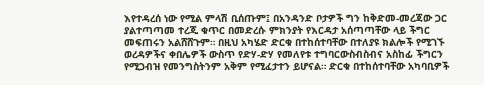እየተዳረሰ ነው የሚል ምላሽ ቢሰጡም፤ በአንዳንድ ቦታዎች ግን ከቅድመ-መረጃው ጋር ያልተጣጣመ ተረጂ ቁጥር በመድረሱ ምክንያት የእርዳታ አሰጣጣቸው ላይ ችግር መፍጠሩን አልሸሸጉም። በዚህ አካሄድ ድርቁ በተከሰተባቸው በተለያዩ ክልሎች የሚገኙ ወረዳዎችና ቀበሌዎች ውስጥ የድሃ-ድሃ የመለየቱ ተግባርውስብስብና አስከፊ ችግርን የሚጋብዝ የመንግስትንም አቅም የሚፈታተን ይሆናል። ድርቁ በተከሰተባቸው አካባቢዎች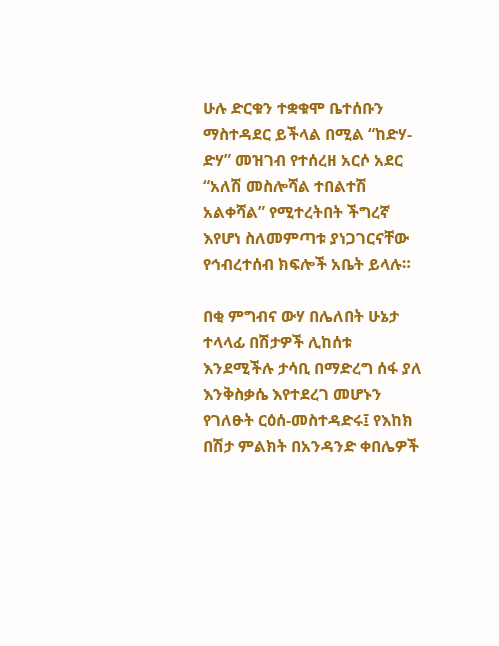ሁሉ ድርቁን ተቋቁሞ ቤተሰቡን ማስተዳደር ይችላል በሚል “ከድሃ-ድሃ” መዝገብ የተሰረዘ አርሶ አደር “አለሽ መስሎሻል ተበልተሽ አልቀሻል” የሚተረትበት ችግረኛ እየሆነ ስለመምጣቱ ያነጋገርናቸው የኅብረተሰብ ክፍሎች አቤት ይላሉ።

በቂ ምግብና ውሃ በሌለበት ሁኔታ ተላላፊ በሽታዎች ሊከሰቱ እንደሚችሉ ታሳቢ በማድረግ ሰፋ ያለ እንቅስቃሴ እየተደረገ መሆኑን የገለፁት ርዕሰ-መስተዳድሩ፤ የእከክ በሽታ ምልክት በአንዳንድ ቀበሌዎች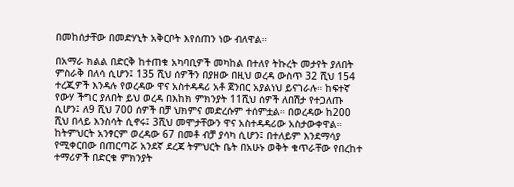በመከሰታቸው በመድሃኒት አቅርቦት እየሰጠን ነው ብለዋል።

በአማራ ክልል በድርቅ ከተጠቁ አካባቢዎች መካከል በተለየ ትኩረት መታየት ያለበት ምስራቅ በለሳ ሲሆን፤ 135 ሺህ ሰዎችን በያዘው በዚህ ወረዳ ውስጥ 32 ሺህ 154 ተረጂዎች እንዳሉ የወረዳው ዋና አስተዳዳሪ አቶ ጀንበር አያልነህ ይናገራሉ። ከፍተኛ የውሃ ችግር ያለበት ይህ ወረዳ በእከክ ምክንያት 11ሺህ ሰዎች ለበሽታ የተጋለጡ ሲሆን፤ ለ9 ሺህ 700 ሰዎች በቻ ህክምና መድረሱም ተሰምቷል። በወረዳው ከ200 ሺህ በላይ እንስሳት ሲኖሩ፤ 3ሺህ መሞታቸውን ዋና አስተዳዳሪው አስታውቀዋል። ከትምህርት አንፃርም ወረዳው 67 በመቶ ብቻ ያሳካ ሲሆን፤ በተለይም እንደማሳያ የሚቀርበው በጠርጣሯ አንደኛ ደረጃ ትምህርት ቤት በአሁኑ ወቅት ቁጥራቸው የበረከተ ተማሪዎች በድርቁ ምክንያት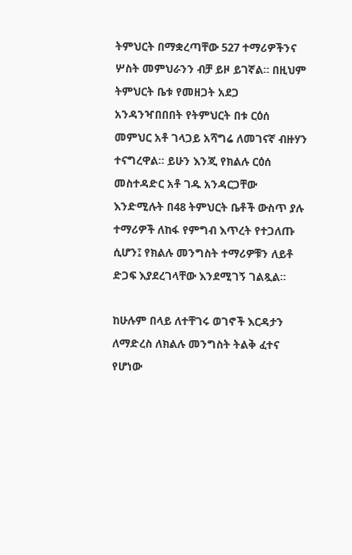ትምህርት በማቋረጣቸው 527 ተማሪዎችንና ሦስት መምህራንን ብቻ ይዞ ይገኛል። በዚህም ትምህርት ቤቱ የመዘጋት አደጋ አንዳንዣበበበት የትምህርት በቱ ርዕሰ መምህር አቶ ገላጋይ አሻግሬ ለመገናኛ ብዙሃን ተናግረዋል። ይሁን እንጂ የክልሉ ርዕሰ መስተዳድር አቶ ገዱ አንዳርጋቸው እንድሚሉት በ48 ትምህርት ቤቶች ውስጥ ያሉ ተማሪዎች ለከፋ የምግብ እጥረት የተጋለጡ ሲሆን፤ የክልሉ መንግስት ተማሪዎቹን ለይቶ ድጋፍ እያደረገላቸው እንደሚገኝ ገልጿል።

ከሁሉም በላይ ለተቸገሩ ወገኖች እርዳታን ለማድረስ ለክልሉ መንግስት ትልቅ ፈተና የሆነው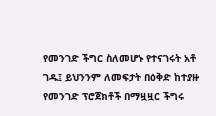የመንገድ ችግር ስለመሆኑ የተናገሩት አቶ ገዱ፤ ይህንንም ለመፍታት በዕቅድ ከተያዙ የመንገድ ፕሮጀክቶች በማዟዟር ችግሩ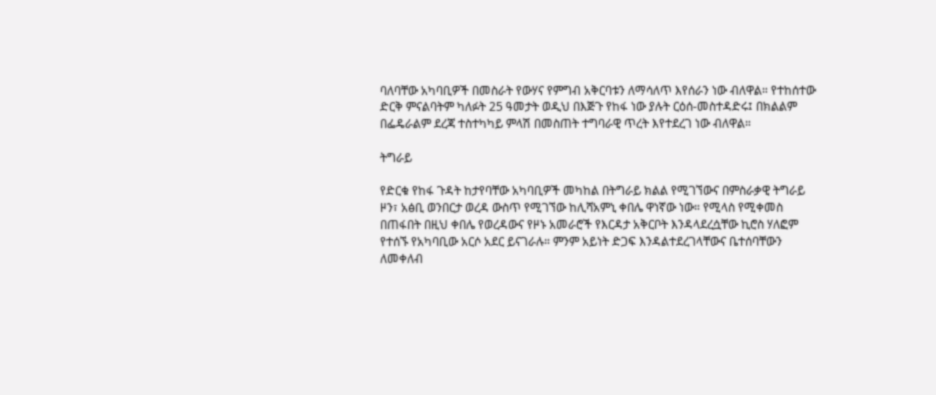ባለባቸው አካባቢዎች በመስራት የውሃና የምግብ አቅርባቱን ለማሳለጥ እየሰራን ነው ብለዋል። የተከሰተው ድርቅ ምናልባትም ካለፉት 25 ዓመታት ወዲህ በእጅጉ የከፋ ነው ያሉት ርዕሰ-መስተዳድሩ፤ በክልልም በፌዴራልም ደረጃ ተስተካካይ ምላሽ በመስጠት ተግባራዊ ጥረት እየተደረገ ነው ብለዋል።

ትግራይ

የድርቁ የከፋ ጉዳት ከታየባቸው አካባቢዎች መካከል በትግራይ ክልል የሚገኘውና በምስራቃዊ ትግራይ ዞን፣ አፅቢ ወንበርታ ወረዳ ውስጥ የሚገኘው ከሊሻአምኒ ቀበሌ ዋነኛው ነው። የሚላስ የሚቀመስ በጠፋበት በዚህ ቀበሌ የወረዳውና የዞኑ አመራሮች የእርዳታ አቅርቦት እንዳላደረሷቸው ኪሮስ ሃለፎም የተሰኙ የአካባቢው አርሶ አደር ይናገራሉ። ምንም አይነት ድጋፍ እንዳልተደረገላቸውና ቤተሰባቸውን ለመቀለብ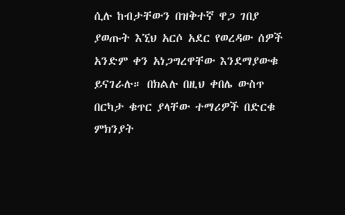ሲሉ ከብታቸውን በዝቅተኛ ዋጋ ገበያ ያወጡት እኚህ አርሶ አደር የወረዳው ሰዎች አንድም ቀን አነጋግረዋቸው እንደማያውቁ ይናገራሉ። በክልሉ በዚህ ቀበሌ ውስጥ በርካታ ቁጥር ያላቸው ተማሪዎች በድርቁ ምክንያት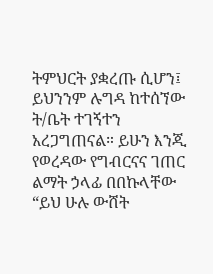ትምህርት ያቋረጡ ሲሆን፤ ይህንንም ሉግዳ ከተሰኘው ት/ቤት ተገኝተን አረጋግጠናል። ይሁን እንጂ የወረዳው የግብርናና ገጠር ልማት ኃላፊ በበኩላቸው “ይህ ሁሉ ውሸት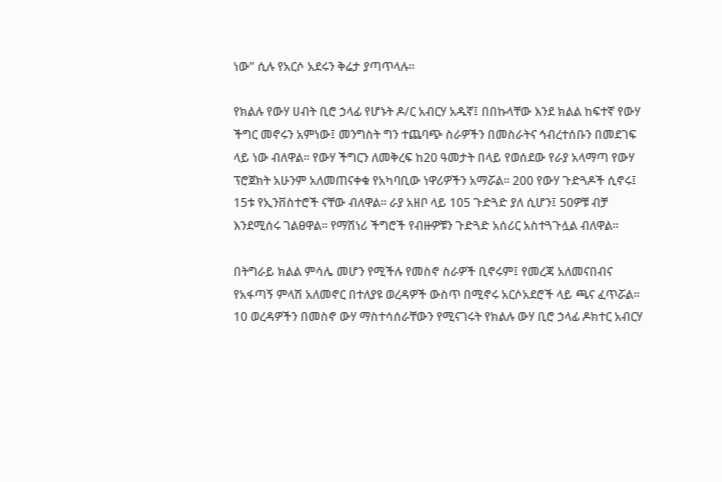ነው” ሲሉ የአርሶ አደሩን ቅሬታ ያጣጥላሉ።

የክልሉ የውሃ ሀብት ቢሮ ኃላፊ የሆኑት ዶ/ር አብርሃ አዱኛ፤ በበኩላቸው እንደ ክልል ከፍተኛ የውሃ ችግር መኖሩን አምነው፤ መንግስት ግን ተጨባጭ ስራዎችን በመስራትና ኅብረተሰቡን በመደገፍ ላይ ነው ብለዋል። የውሃ ችግርን ለመቅረፍ ከ20 ዓመታት በላይ የወሰደው የራያ አላማጣ የውሃ ፕሮጀክት አሁንም አለመጠናቀቁ የአካባቢው ነዋሪዎችን አማሯል። 200 የውሃ ጉድጓዶች ሲኖሩ፤ 15ቱ የኢንቨስተሮች ናቸው ብለዋል። ራያ አዘቦ ላይ 105 ጉድጓድ ያለ ሲሆን፤ 50ዎቹ ብቻ እንደሚሰሩ ገልፀዋል። የማሽነሪ ችግሮች የብዙዎቹን ጉድጓድ አሰሪር አስተጓጉሏል ብለዋል።

በትግራይ ክልል ምሳሌ መሆን የሚችሉ የመስኖ ስራዎች ቢኖሩም፤ የመረጃ አለመናበብና የአፋጣኝ ምላሽ አለመኖር በተለያዩ ወረዳዎች ውስጥ በሚኖሩ አርሶአደሮች ላይ ጫና ፈጥሯል። 10 ወረዳዎችን በመስኖ ውሃ ማስተሳሰራቸውን የሚናገሩት የክልሉ ውሃ ቢሮ ኃላፊ ዶክተር አብርሃ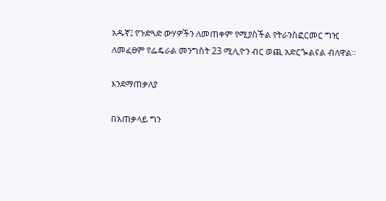አዱኛ፤ የጉድጓድ ውሃዎችን ለመጠቀም የሚያስችል የትራንስፎርመር ግዢ ለመፈፀም የፌዴራል መንግስት 23 ሚሊዮን ብር ወጪ አድርጐልናል ብለዋል።

እንደማጠቃለያ

በአጠቃላይ ግን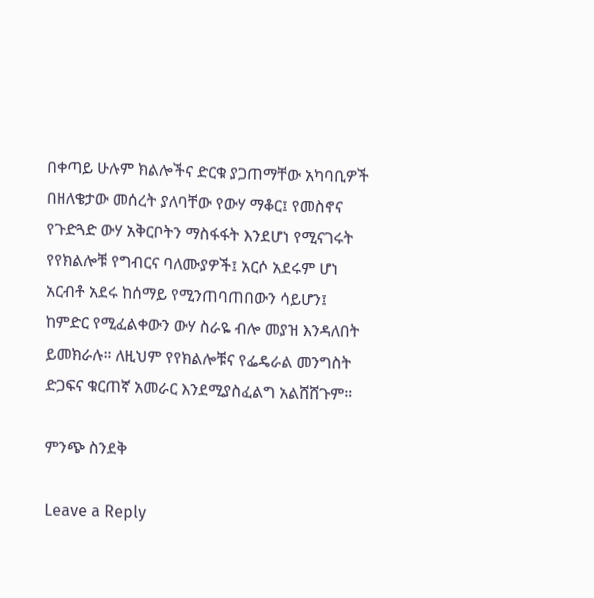በቀጣይ ሁሉም ክልሎችና ድርቁ ያጋጠማቸው አካባቢዎች በዘለቄታው መሰረት ያለባቸው የውሃ ማቆር፤ የመስኖና የጉድጓድ ውሃ አቅርቦትን ማስፋፋት እንደሆነ የሚናገሩት የየክልሎቹ የግብርና ባለሙያዎች፤ አርሶ አደሩም ሆነ አርብቶ አደሩ ከሰማይ የሚንጠባጠበውን ሳይሆን፤ ከምድር የሚፈልቀውን ውሃ ስራዬ ብሎ መያዝ እንዳለበት ይመክራሉ። ለዚህም የየክልሎቹና የፌዴራል መንግስት ድጋፍና ቁርጠኛ አመራር እንደሚያስፈልግ አልሸሸጉም።

ምንጭ ስንደቅ

Leave a Reply